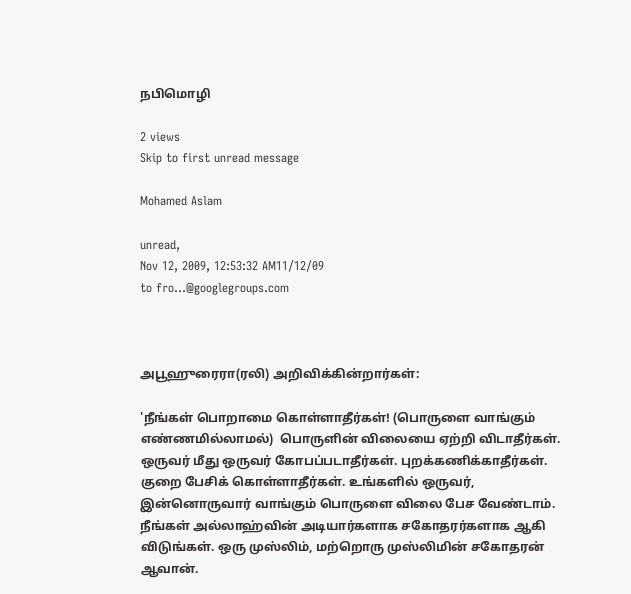நபிமொழி

2 views
Skip to first unread message

Mohamed Aslam

unread,
Nov 12, 2009, 12:53:32 AM11/12/09
to fro...@googlegroups.com



அபூஹுரைரா(ரலி) அறிவிக்கின்றார்கள்:

'நீங்கள் பொறாமை கொள்ளாதீர்கள்! (பொருளை வாங்கும் எண்ணமில்லாமல்)  பொருளின் விலையை ஏற்றி விடாதீர்கள். ஒருவர் மீது ஒருவர் கோபப்படாதீர்கள். புறக்கணிக்காதீர்கள். குறை பேசிக் கொள்ளாதீர்கள். உங்களில் ஒருவர், இன்னொருவார் வாங்கும் பொருளை விலை பேச வேண்டாம். நீங்கள் அல்லாஹ்வின் அடியார்களாக சகோதரர்களாக ஆகி விடுங்கள். ஒரு முஸ்லிம், மற்றொரு முஸ்லிமின் சகோதரன் ஆவான்.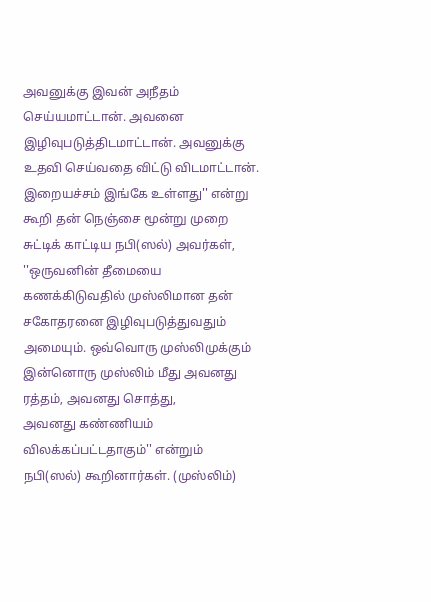அவனுக்கு இவன் அநீதம் செய்யமாட்டான். அவனை இழிவுபடுத்திடமாட்டான். அவனுக்கு உதவி செய்வதை விட்டு விடமாட்டான். இறையச்சம் இங்கே உள்ளது'' என்று கூறி தன் நெஞ்சை மூன்று முறை சுட்டிக் காட்டிய நபி(ஸல்) அவர்கள், ''ஒருவனின் தீமையை கணக்கிடுவதில் முஸ்லிமான தன் சகோதரனை இழிவுபடுத்துவதும் அமையும். ஒவ்வொரு முஸ்லிமுக்கும் இன்னொரு முஸ்லிம் மீது அவனது ரத்தம், அவனது சொத்து,
அவனது கண்ணியம் விலக்கப்பட்டதாகும்'' என்றும்   நபி(ஸல்) கூறினார்கள். (முஸ்லிம்)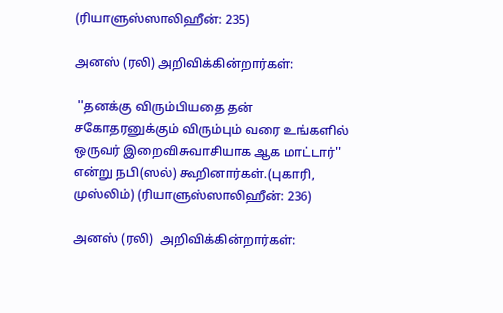(ரியாளுஸ்ஸாலிஹீன்: 235)

அனஸ் (ரலி) அறிவிக்கின்றார்கள்:

 ''தனக்கு விரும்பியதை தன் சகோதரனுக்கும் விரும்பும் வரை உங்களில் ஒருவர் இறைவிசுவாசியாக ஆக மாட்டார்'' என்று நபி(ஸல்) கூறினார்கள்.(புகாரி, முஸ்லிம்) (ரியாளுஸ்ஸாலிஹீன்: 236)

அனஸ் (ரலி)  அறிவிக்கின்றார்கள்: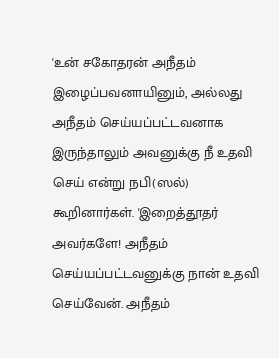'உன் சகோதரன் அநீதம் இழைப்பவனாயினும், அல்லது அநீதம் செய்யப்பட்டவனாக இருந்தாலும் அவனுக்கு நீ உதவி செய் என்று நபி(ஸல்) கூறினார்கள். 'இறைத்தூதர் அவர்களே! அநீதம் செய்யப்பட்டவனுக்கு நான் உதவி செய்வேன். அநீதம்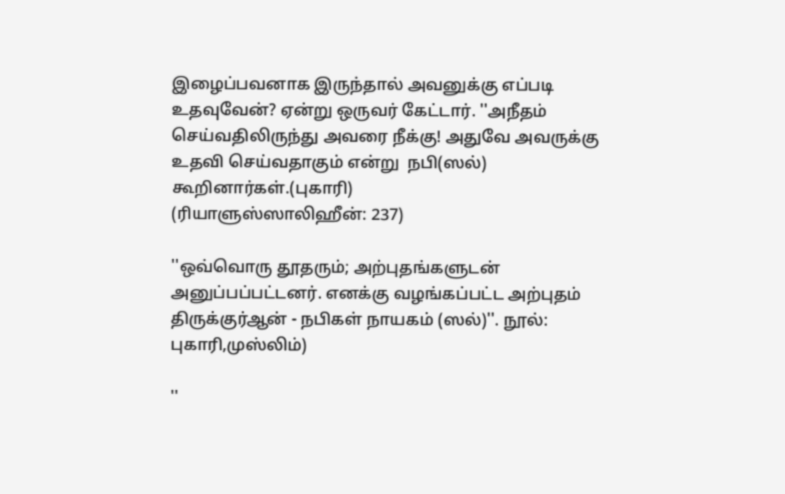இழைப்பவனாக இருந்தால் அவனுக்கு எப்படி உதவுவேன்? ஏன்று ஒருவர் கேட்டார். ''அநீதம் செய்வதிலிருந்து அவரை நீக்கு! அதுவே அவருக்கு உதவி செய்வதாகும் என்று  நபி(ஸல்)
கூறினார்கள்.(புகாரி)                              (ரியாளுஸ்ஸாலிஹீன்: 237)

''ஒவ்வொரு தூதரும்; அற்புதங்களுடன் அனுப்பப்பட்டனர். எனக்கு வழங்கப்பட்ட அற்புதம் திருக்குர்ஆன் - நபிகள் நாயகம் (ஸல்)''. நூல்: புகாரி,முஸ்லிம்)

''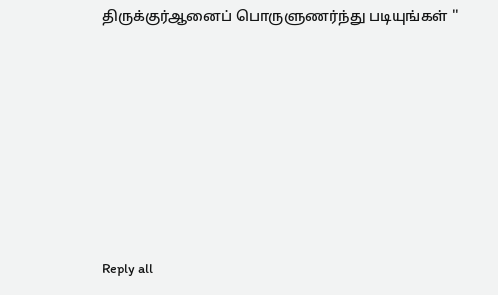திருக்குர்ஆனைப் பொருளுணர்ந்து படியுங்கள் ''







Reply all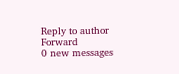Reply to author
Forward
0 new messages